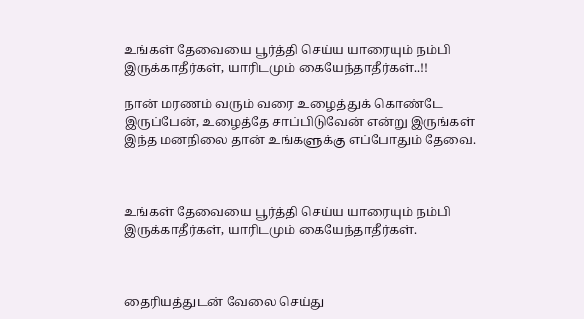உங்கள் தேவையை பூர்த்தி செய்ய யாரையும் நம்பி இருக்காதீர்கள், யாரிடமும் கையேந்தாதீர்கள்..!!

நான் மரணம் வரும் வரை உழைத்துக் கொண்டே இருப்பேன், உழைத்தே சாப்பிடுவேன் என்று இருங்கள் இந்த மனநிலை தான் உங்களுக்கு எப்போதும் தேவை.



உங்கள் தேவையை பூர்த்தி செய்ய யாரையும் நம்பி இருக்காதீர்கள், யாரிடமும் கையேந்தாதீர்கள்.



தைரியத்துடன் வேலை செய்து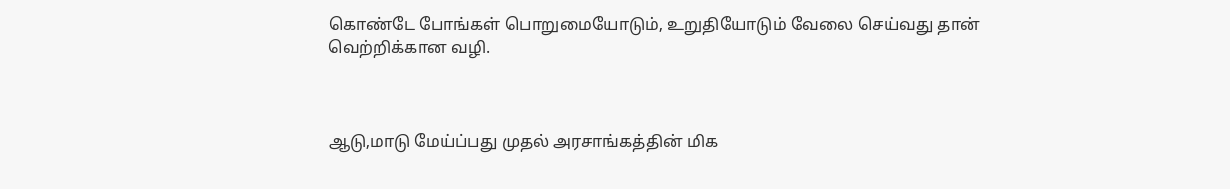கொண்டே போங்கள் பொறுமையோடும், உறுதியோடும் வேலை செய்வது தான் வெற்றிக்கான வழி.



ஆடு,மாடு மேய்ப்பது முதல் அரசாங்கத்தின் மிக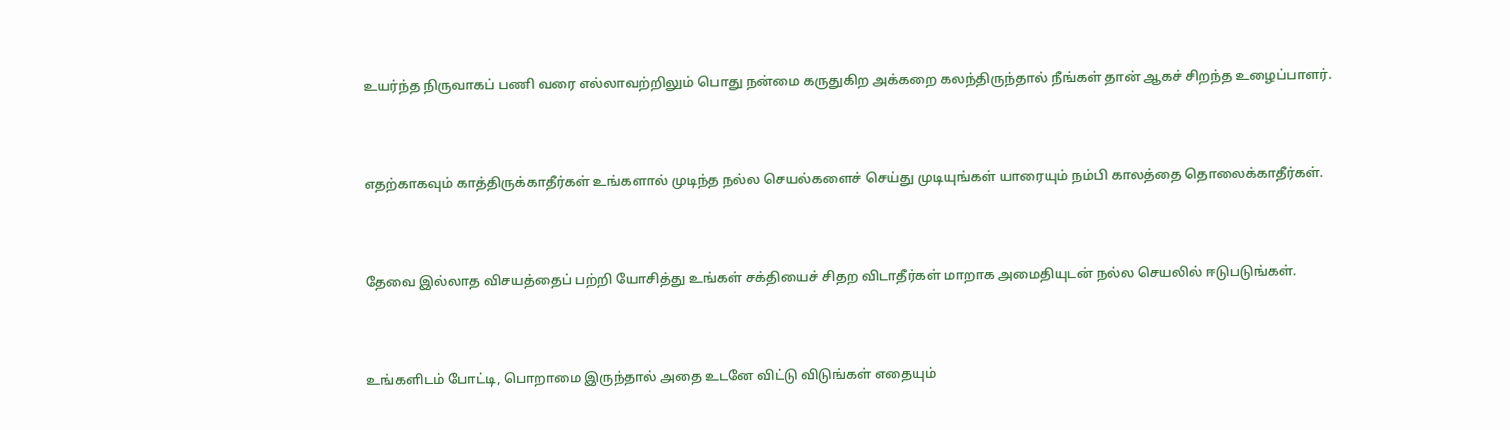உயர்ந்த நிருவாகப் பணி வரை எல்லாவற்றிலும் பொது நன்மை கருதுகிற அக்கறை கலந்திருந்தால் நீங்கள் தான் ஆகச் சிறந்த உழைப்பாளர்.



எதற்காகவும் காத்திருக்காதீர்கள் உங்களால் முடிந்த நல்ல செயல்களைச் செய்து முடியுங்கள் யாரையும் நம்பி காலத்தை தொலைக்காதீர்கள்.



தேவை இல்லாத விசயத்தைப் பற்றி யோசித்து உங்கள் சக்தியைச் சிதற விடாதீர்கள் மாறாக அமைதியுடன் நல்ல செயலில் ஈடுபடுங்கள்.



உங்களிடம் போட்டி, பொறாமை இருந்தால் அதை உடனே விட்டு விடுங்கள் எதையும்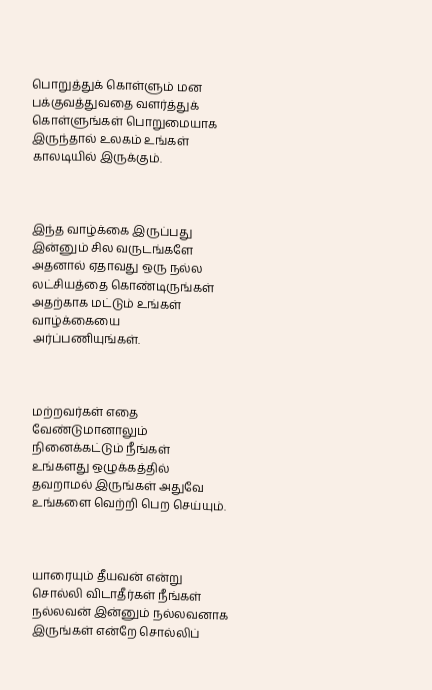பொறுத்துக் கொள்ளும் மன பக்குவத்துவதை வளர்த்துக் கொள்ளுங்கள் பொறுமையாக இருந்தால் உலகம் உங்கள் காலடியில் இருக்கும்.



இந்த வாழ்க்கை இருப்பது இன்னும் சில வருடங்களே அதனால் ஏதாவது ஒரு நல்ல லட்சியத்தை கொண்டிருங்கள் அதற்காக மட்டும் உங்கள் வாழ்க்கையை அர்ப்பணியுங்கள்.



மற்றவர்கள் எதை வேண்டுமானாலும் நினைக்கட்டும் நீங்கள் உங்களது ஒழுக்கத்தில் தவறாமல் இருங்கள் அதுவே உங்களை வெற்றி பெற செய்யும்.



யாரையும் தீயவன் என்று சொல்லி விடாதீர்கள் நீங்கள் நல்லவன் இன்னும் நல்லவனாக இருங்கள் என்றே சொல்லிப்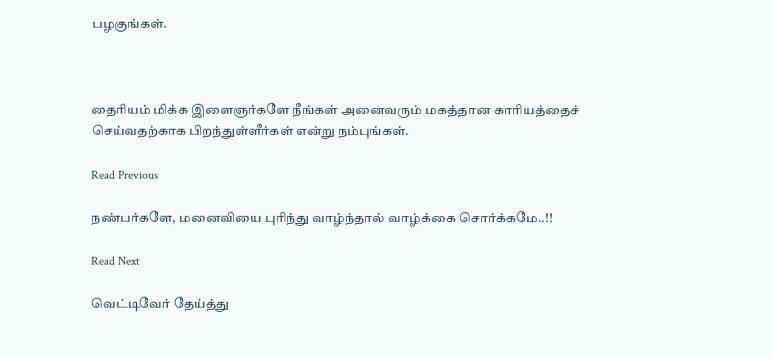பழகுங்கள்.



தைரியம் மிக்க இளைஞர்களே நீங்கள் அனைவரும் மகத்தான காரியத்தைச் செய்வதற்காக பிறந்துள்ளீர்கள் என்று நம்புங்கள்.

Read Previous

நண்பர்களே, மனைவியை புரிந்து வாழ்ந்தால் வாழ்க்கை சொர்க்கமே..!!

Read Next

வெட்டிவேர் தேய்த்து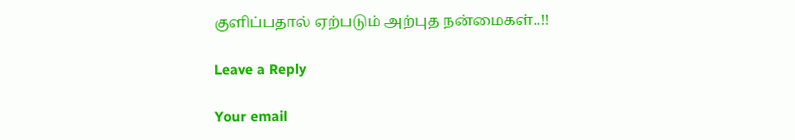குளிப்பதால் ஏற்படும் அற்புத நன்மைகள்..!!

Leave a Reply

Your email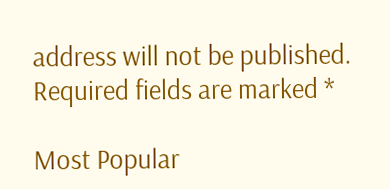address will not be published. Required fields are marked *

Most Popular